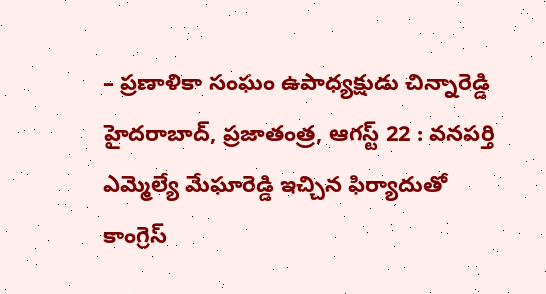– ప్రణాళికా సంఘం ఉపాధ్యక్షుడు చిన్నారెడ్డి
హైదరాబాద్, ప్రజాతంత్ర, ఆగస్ట్ 22 : వనపర్తి ఎమ్మెల్యే మేఘారెడ్డి ఇచ్చిన ఫిర్యాదుతో కాంగ్రెస్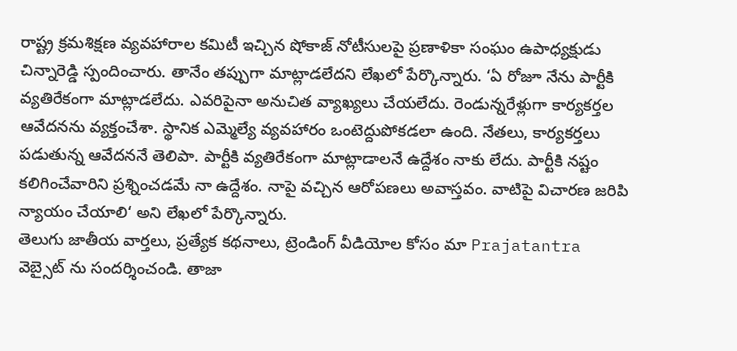రాష్ట్ర క్రమశిక్షణ వ్యవహారాల కమిటీ ఇచ్చిన షోకాజ్ నోటీసులపై ప్రణాళికా సంఘం ఉపాధ్యక్షుడు చిన్నారెడ్డి స్పందించారు. తానేం తప్పుగా మాట్లాడలేదని లేఖలో పేర్కొన్నారు. ‘ఏ రోజూ నేను పార్టీకి వ్యతిరేకంగా మాట్లాడలేదు. ఎవరిపైనా అనుచిత వ్యాఖ్యలు చేయలేదు. రెండున్నరేళ్లుగా కార్యకర్తల ఆవేదనను వ్యక్తంచేశా. స్థానిక ఎమ్మెల్యే వ్యవహారం ఒంటెద్దుపోకడలా ఉంది. నేతలు, కార్యకర్తలు పడుతున్న ఆవేదననే తెలిపా. పార్టీకి వ్యతిరేకంగా మాట్లాడాలనే ఉద్దేశం నాకు లేదు. పార్టీకి నష్టం కలిగించేవారిని ప్రశ్నించడమే నా ఉద్దేశం. నాపై వచ్చిన ఆరోపణలు అవాస్తవం. వాటిపై విచారణ జరిపి న్యాయం చేయాలి‘ అని లేఖలో పేర్కొన్నారు.
తెలుగు జాతీయ వార్తలు, ప్రత్యేక కథనాలు, ట్రెండింగ్ వీడియోల కోసం మా Prajatantra వెబ్సైట్ ను సందర్శించండి. తాజా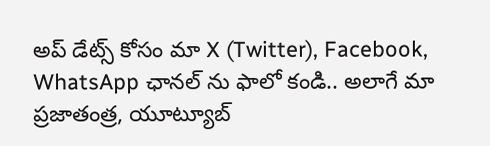అప్ డేట్స్ కోసం మా X (Twitter), Facebook, WhatsApp ఛానల్ ను ఫాలో కండి.. అలాగే మా ప్రజాతంత్ర, యూట్యూబ్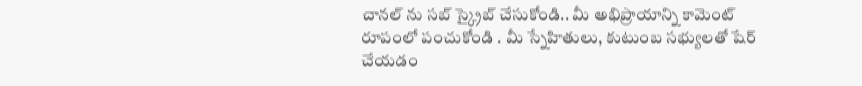చానల్ ను సబ్ స్క్రైబ్ చేసుకోండి.. మీ అభిప్రాయాన్ని కామెంట్ రూపంలో పంచుకోండి . మీ స్నేహితులు, కుటుంబ సభ్యులతో షేర్ చేయడం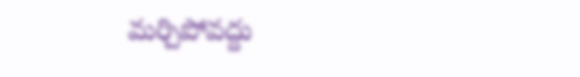మర్చిపోవద్దు